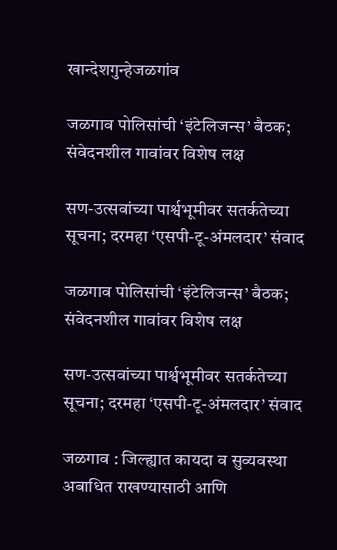खान्देशगुन्हेजळगांव

जळगाव पोलिसांची ‘इंटेलिजन्स’ बैठक; संवेदनशील गावांवर विशेष लक्ष

सण-उत्सवांच्या पार्श्वभूमीवर सतर्कतेच्या सूचना; दरमहा ‘एसपी-टू-अंमलदार’ संवाद

जळगाव पोलिसांची ‘इंटेलिजन्स’ बैठक; संवेदनशील गावांवर विशेष लक्ष

सण-उत्सवांच्या पार्श्वभूमीवर सतर्कतेच्या सूचना; दरमहा ‘एसपी-टू-अंमलदार’ संवाद

जळगाव : जिल्ह्यात कायदा व सुव्यवस्था अबाधित राखण्यासाठी आणि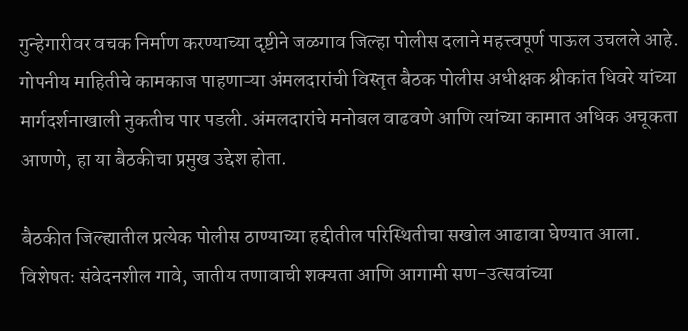गुन्हेगारीवर वचक निर्माण करण्याच्या दृष्टीने जळगाव जिल्हा पोलीस दलाने महत्त्वपूर्ण पाऊल उचलले आहे. गोपनीय माहितीचे कामकाज पाहणाऱ्या अंमलदारांची विस्तृत बैठक पोलीस अधीक्षक श्रीकांत धिवरे यांच्या मार्गदर्शनाखाली नुकतीच पार पडली. अंमलदारांचे मनोबल वाढवणे आणि त्यांच्या कामात अधिक अचूकता आणणे, हा या बैठकीचा प्रमुख उद्देश होता.

बैठकीत जिल्ह्यातील प्रत्येक पोलीस ठाण्याच्या हद्दीतील परिस्थितीचा सखोल आढावा घेण्यात आला. विशेषतः संवेदनशील गावे, जातीय तणावाची शक्यता आणि आगामी सण-उत्सवांच्या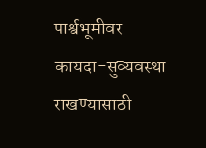पार्श्वभूमीवर कायदा-सुव्यवस्था राखण्यासाठी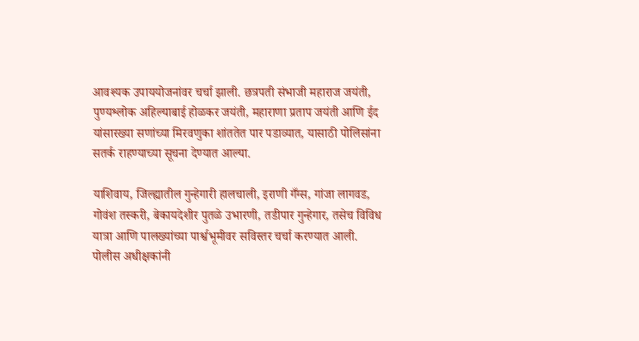आवश्यक उपाययोजनांवर चर्चा झाली. छत्रपती संभाजी महाराज जयंती, पुण्यश्लोक अहिल्याबाई होळकर जयंती, महाराणा प्रताप जयंती आणि ईद यांसारख्या सणांच्या मिरवणुका शांततेत पार पडाव्यात, यासाठी पोलिसांना सतर्क राहण्याच्या सूचना देण्यात आल्या.

याशिवाय, जिल्ह्यातील गुन्हेगारी हालचाली, इराणी गँग्स, गांजा लागवड, गोवंश तस्करी, बेकायदेशीर पुतळे उभारणी, तडीपार गुन्हेगार, तसेच विविध यात्रा आणि पालख्यांच्या पार्श्वभूमीवर सविस्तर चर्चा करण्यात आली. पोलीस अधीक्षकांनी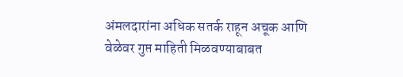अंमलदारांना अधिक सतर्क राहून अचूक आणि वेळेवर गुप्त माहिती मिळवण्याबाबत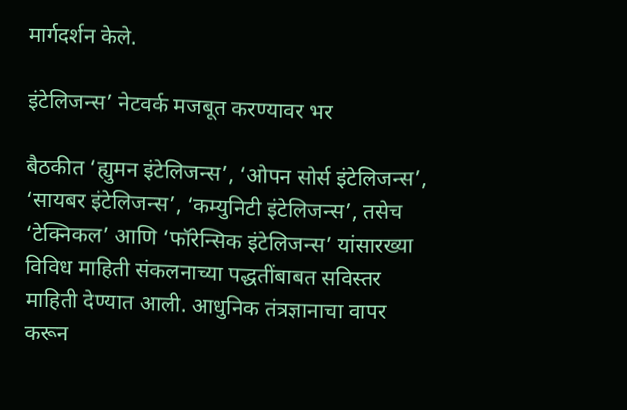मार्गदर्शन केले.

इंटेलिजन्स’ नेटवर्क मजबूत करण्यावर भर

बैठकीत ‘ह्युमन इंटेलिजन्स’, ‘ओपन सोर्स इंटेलिजन्स’, ‘सायबर इंटेलिजन्स’, ‘कम्युनिटी इंटेलिजन्स’, तसेच ‘टेक्निकल’ आणि ‘फॉरेन्सिक इंटेलिजन्स’ यांसारख्या विविध माहिती संकलनाच्या पद्धतींबाबत सविस्तर माहिती देण्यात आली. आधुनिक तंत्रज्ञानाचा वापर करून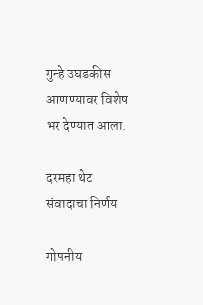गुन्हे उघडकीस आणण्यावर विशेष भर देण्यात आला.

दरमहा थेट संवादाचा निर्णय

गोपनीय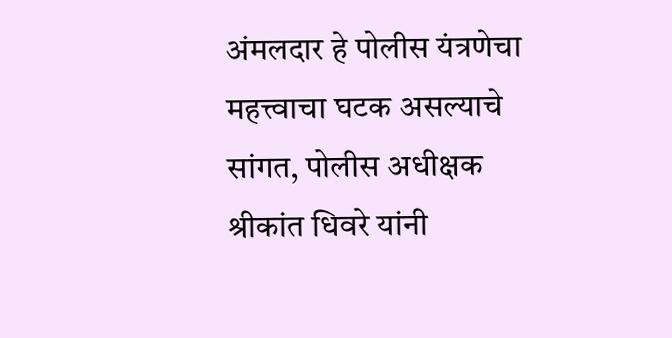अंमलदार हे पोलीस यंत्रणेचा महत्त्वाचा घटक असल्याचे सांगत, पोलीस अधीक्षक श्रीकांत धिवरे यांनी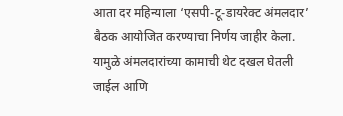आता दर महिन्याला ‘एसपी-टू-डायरेक्ट अंमलदार’ बैठक आयोजित करण्याचा निर्णय जाहीर केला. यामुळे अंमलदारांच्या कामाची थेट दखल घेतली जाईल आणि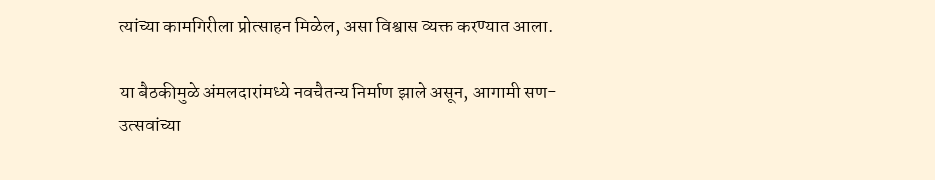त्यांच्या कामगिरीला प्रोत्साहन मिळेल, असा विश्वास व्यक्त करण्यात आला.

या बैठकीमुळे अंमलदारांमध्ये नवचैतन्य निर्माण झाले असून, आगामी सण-उत्सवांच्या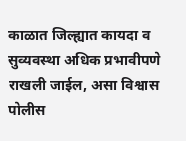काळात जिल्ह्यात कायदा व सुव्यवस्था अधिक प्रभावीपणे राखली जाईल, असा विश्वास पोलीस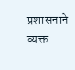प्रशासनाने व्यक्त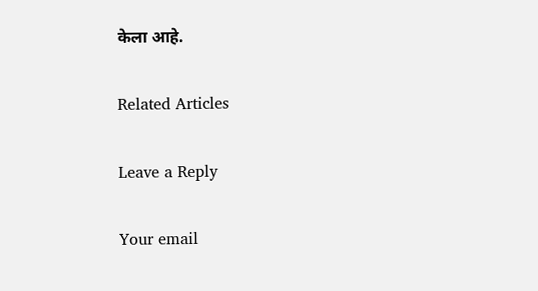केला आहे.

Related Articles

Leave a Reply

Your email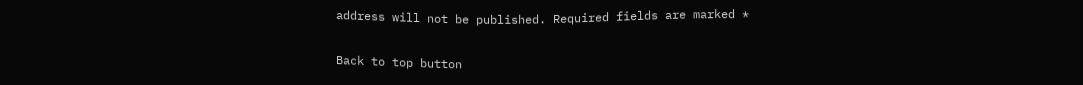address will not be published. Required fields are marked *

Back to top button